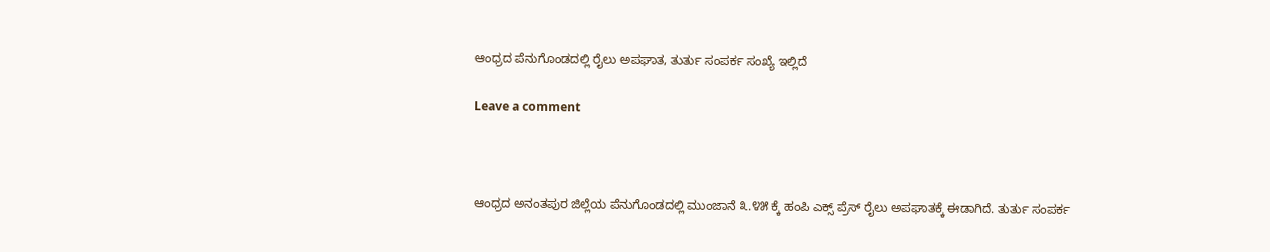ಆಂಧ್ರದ ಪೆನುಗೊಂಡದಲ್ಲಿ ರೈಲು ಅಪಘಾತ, ತುರ್ತು ಸಂಪರ್ಕ ಸಂಖ್ಯೆ ಇಲ್ಲಿದೆ

Leave a comment



ಆಂಧ್ರದ ಅನಂತಪುರ ಜಿಲ್ಲೆಯ ಪೆನುಗೊಂಡದಲ್ಲಿ ಮುಂಜಾನೆ ೩.೪೫ ಕ್ಕೆ ಹಂಪಿ ಎಕ್ಸ್ ಪ್ರೆಸ್ ರೈಲು ಅಪಘಾತಕ್ಕೆ ಈಡಾಗಿದೆ. ತುರ್ತು ಸಂಪರ್ಕ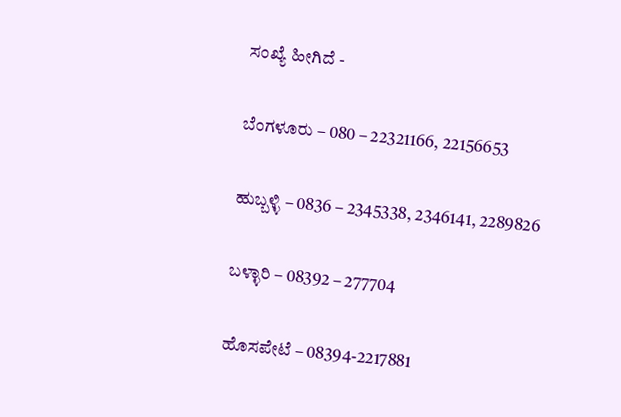ಸಂಖ್ಯೆ ಹೀಗಿದೆ -

ಬೆಂಗಳೂರು – 080 – 22321166, 22156653

ಹುಬ್ಬಳ್ಳಿ – 0836 – 2345338, 2346141, 2289826

ಬಳ್ಳಾರಿ – 08392 – 277704

ಹೊಸಪೇಟೆ – 08394-2217881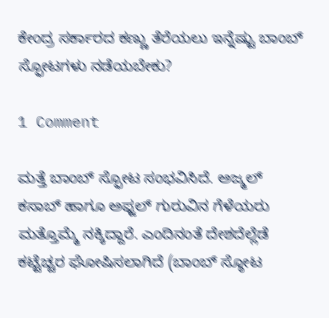ಕೇಂದ್ರ ಸರ್ಕಾರದ ಕಣ್ಣು ತೆರೆಯಲು ಇನ್ನೆಷ್ಟು ಬಾಂಬ್ ಸ್ಫೋಟಗಳು ನಡೆಯಬೇಕು?

1 Comment

ಮತ್ತೆ ಬಾಂಬ್ ಸ್ಫೋಟ ಸಂಭವಿಸಿದೆ. ಅಜ್ಮಲ್ ಕಸಾಬ್ ಹಾಗೂ ಅಫ್ಜಲ್ ಗುರುವಿನ ಗೆಳೆಯರು ಮತ್ತೊಮ್ಮೆ ನಕ್ಕಿದ್ದಾರೆ. ಎಂದಿನಂತೆ ದೇಶದೆಲ್ಲೆಡೆ ಕಟ್ಟೆಚ್ಚರ ಘೋಷಿಸಲಾಗಿದೆ (ಬಾಂಬ್ ಸ್ಠೋಟ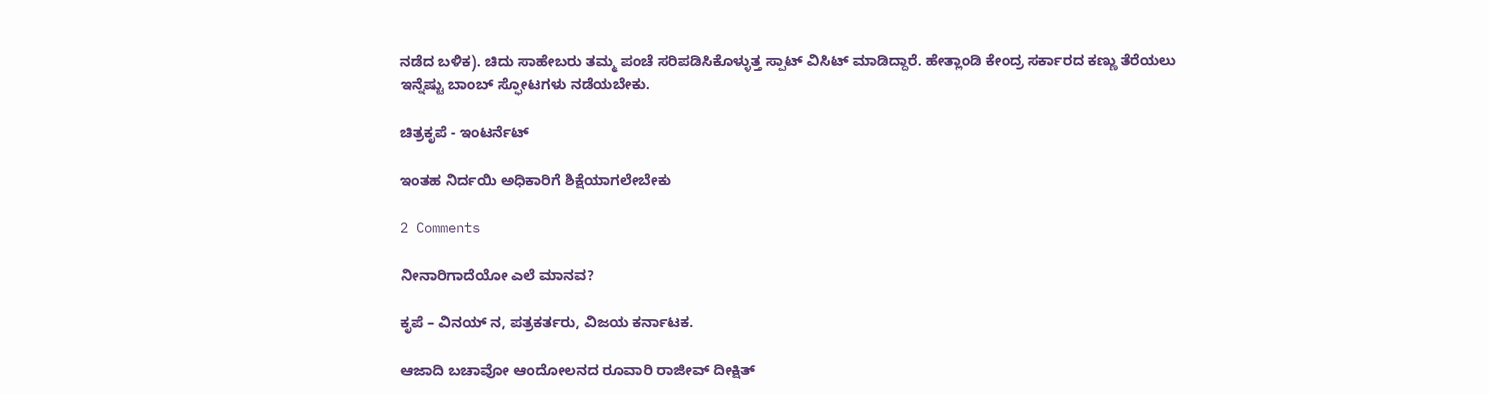ನಡೆದ ಬಳಿಕ). ಚಿದು ಸಾಹೇಬರು ತಮ್ಮ ಪಂಚೆ ಸರಿಪಡಿಸಿಕೊಳ್ಳುತ್ತ ಸ್ಪಾಟ್ ವಿಸಿಟ್ ಮಾಡಿದ್ದಾರೆ. ಹೇತ್ಲಾಂಡಿ ಕೇಂದ್ರ ಸರ್ಕಾರದ ಕಣ್ಣು ತೆರೆಯಲು ಇನ್ನೆಷ್ಟು ಬಾಂಬ್ ಸ್ಫೋಟಗಳು ನಡೆಯಬೇಕು.

ಚಿತ್ರಕೃಪೆ - ಇಂಟರ್ನೆಟ್

ಇಂತಹ ನಿರ್ದಯಿ ಅಧಿಕಾರಿಗೆ ಶಿಕ್ಷೆಯಾಗಲೇಬೇಕು

2 Comments

ನೀನಾರಿಗಾದೆಯೋ ಎಲೆ ಮಾನವ?

ಕೃಪೆ – ವಿನಯ್ ನ, ಪತ್ರಕರ್ತರು, ವಿಜಯ ಕರ್ನಾಟಕ.

ಆಜಾದಿ ಬಚಾವೋ ಆಂದೋಲನದ ರೂವಾರಿ ರಾಜೀವ್ ದೀಕ್ಷಿತ್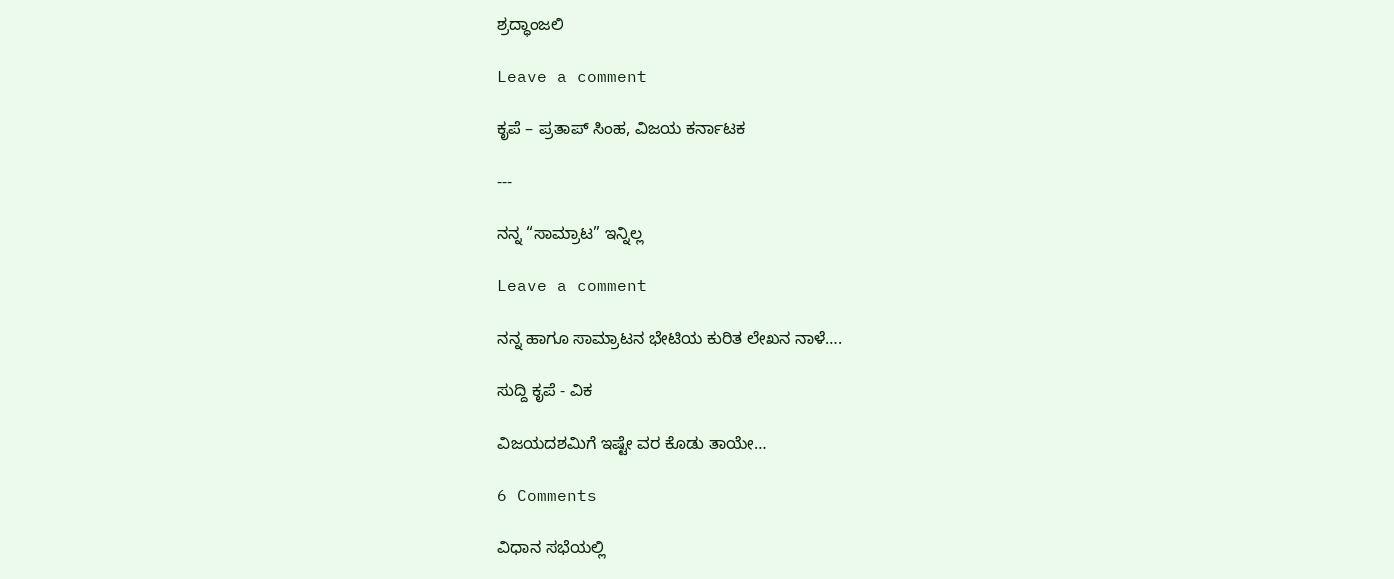ಶ್ರದ್ಧಾಂಜಲಿ

Leave a comment

ಕೃಪೆ – ಪ್ರತಾಪ್ ಸಿಂಹ, ವಿಜಯ ಕರ್ನಾಟಕ

---

ನನ್ನ “ಸಾಮ್ರಾಟ” ಇನ್ನಿಲ್ಲ

Leave a comment

ನನ್ನ ಹಾಗೂ ಸಾಮ್ರಾಟನ ಭೇಟಿಯ ಕುರಿತ ಲೇಖನ ನಾಳೆ….

ಸುದ್ದಿ ಕೃಪೆ - ವಿಕ

ವಿಜಯದಶಮಿಗೆ ಇಷ್ಟೇ ವರ ಕೊಡು ತಾಯೇ…

6 Comments

ವಿಧಾನ ಸಭೆಯಲ್ಲಿ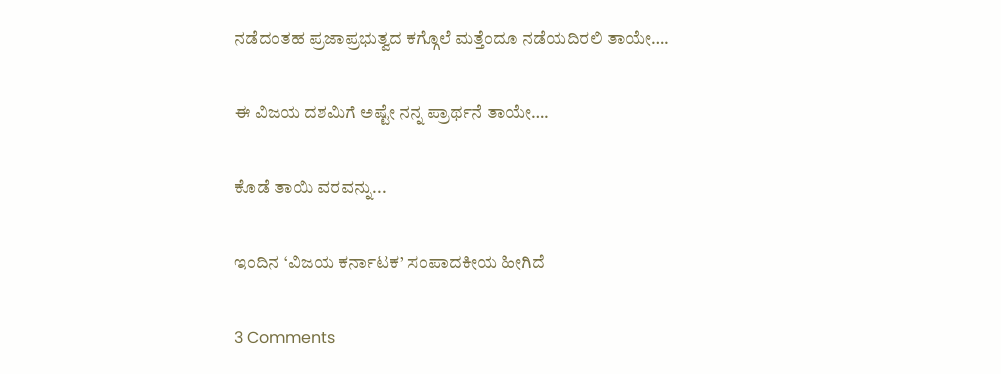ನಡೆದಂತಹ ಪ್ರಜಾಪ್ರಭುತ್ವದ ಕಗ್ಗೊಲೆ ಮತ್ತೆಂದೂ ನಡೆಯದಿರಲಿ ತಾಯೇ….

ಈ ವಿಜಯ ದಶಮಿಗೆ ಅಷ್ಟೇ ನನ್ನ ಪ್ರಾರ್ಥನೆ ತಾಯೇ….

ಕೊಡೆ ತಾಯಿ ವರವನ್ನು...

ಇಂದಿನ ‘ವಿಜಯ ಕರ್ನಾಟಕ’ ಸಂಪಾದಕೀಯ ಹೀಗಿದೆ

3 Comments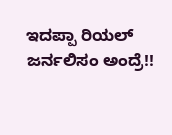ಇದಪ್ಪಾ ರಿಯಲ್ ಜರ್ನಲಿಸಂ ಅಂದ್ರೆ!!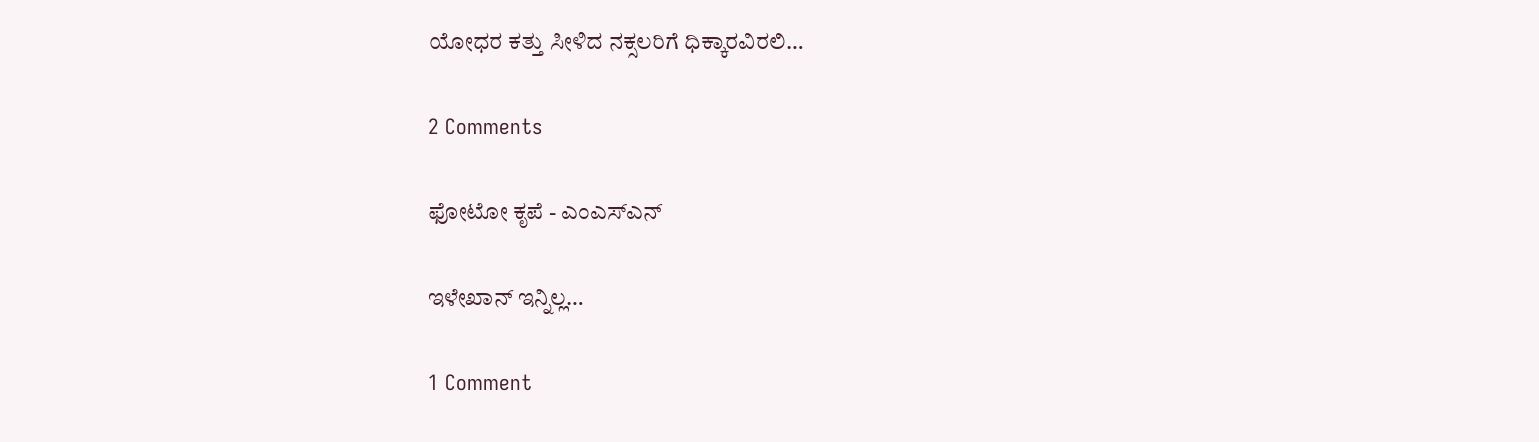ಯೋಧರ ಕತ್ತು ಸೀಳಿದ ನಕ್ಸಲರಿಗೆ ಧಿಕ್ಕಾರವಿರಲಿ…

2 Comments

ಫೋಟೋ ಕೃಪೆ - ಎಂಎಸ್ಎನ್

ಇಳೇಖಾನ್ ಇನ್ನಿಲ್ಲ…

1 Comment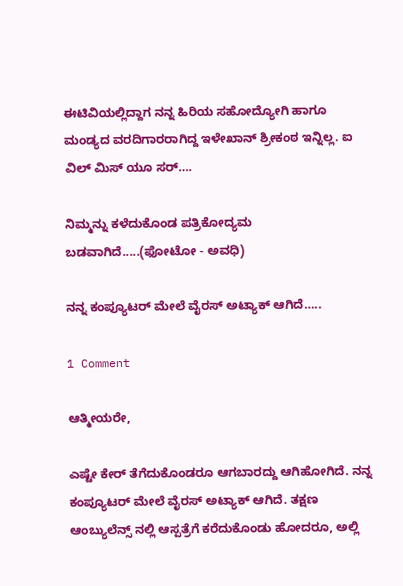ಈಟಿವಿಯಲ್ಲಿದ್ದಾಗ ನನ್ನ ಹಿರಿಯ ಸಹೋದ್ಯೋಗಿ ಹಾಗೂ ಮಂಡ್ಯದ ವರದಿಗಾರರಾಗಿದ್ದ ಇಳೇಖಾನ್ ಶ್ರೀಕಂಠ ಇನ್ನಿಲ್ಲ. ಐ ವಿಲ್ ಮಿಸ್ ಯೂ ಸರ್….

ನಿಮ್ಮನ್ನು ಕಳೆದುಕೊಂಡ ಪತ್ರಿಕೋದ್ಯಮ ಬಡವಾಗಿದೆ.....(ಫೋಟೋ - ಅವಧಿ)

ನನ್ನ ಕಂಪ್ಯೂಟರ್ ಮೇಲೆ ವೈರಸ್ ಅಟ್ಯಾಕ್ ಆಗಿದೆ…..

1 Comment

ಆತ್ಮೀಯರೇ,

ಎಷ್ಟೇ ಕೇರ್ ತೆಗೆದುಕೊಂಡರೂ ಆಗಬಾರದ್ದು ಆಗಿಹೋಗಿದೆ. ನನ್ನ ಕಂಪ್ಯೂಟರ್ ಮೇಲೆ ವೈರಸ್ ಅಟ್ಯಾಕ್ ಆಗಿದೆ. ತಕ್ಷಣ ಆಂಬ್ಯುಲೆನ್ಸ್ ನಲ್ಲಿ ಆಸ್ಪತ್ರೆಗೆ ಕರೆದುಕೊಂಡು ಹೋದರೂ, ಅಲ್ಲಿ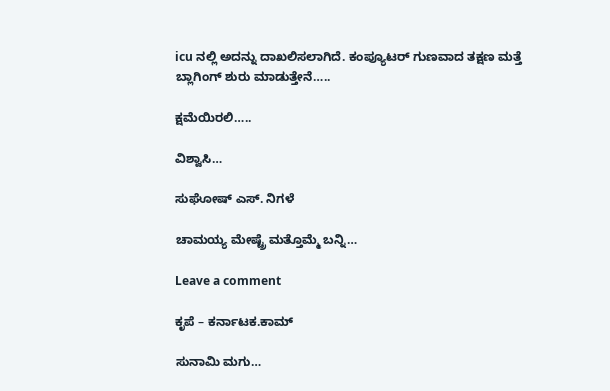icu ನಲ್ಲಿ ಅದನ್ನು ದಾಖಲಿಸಲಾಗಿದೆ. ಕಂಪ್ಯೂಟರ್ ಗುಣವಾದ ತಕ್ಷಣ ಮತ್ತೆ ಬ್ಲಾಗಿಂಗ್ ಶುರು ಮಾಡುತ್ತೇನೆ…..

ಕ್ಷಮೆಯಿರಲಿ…..

ವಿಶ್ವಾಸಿ…

ಸುಘೋಷ್ ಎಸ್. ನಿಗಳೆ

ಚಾಮಯ್ಯ ಮೇಷ್ಟ್ರೆ ಮತ್ತೊಮ್ಮೆ ಬನ್ನಿ…

Leave a comment

ಕೃಪೆ – ಕರ್ನಾಟಕ.ಕಾಮ್

ಸುನಾಮಿ ಮಗು…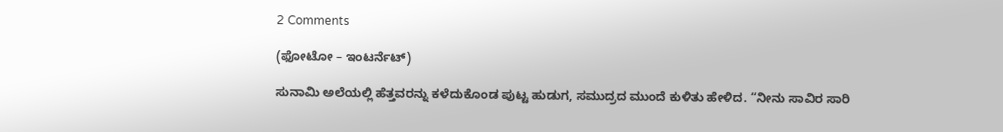2 Comments

(ಫೋಟೋ – ಇಂಟರ್ನೆಟ್)

ಸುನಾಮಿ ಅಲೆಯಲ್ಲಿ ಹೆತ್ತವರನ್ನು ಕಳೆದುಕೊಂಡ ಪುಟ್ಟ ಹುಡುಗ, ಸಮುದ್ರದ ಮುಂದೆ ಕುಳಿತು ಹೇಳಿದ. “ನೀನು ಸಾವಿರ ಸಾರಿ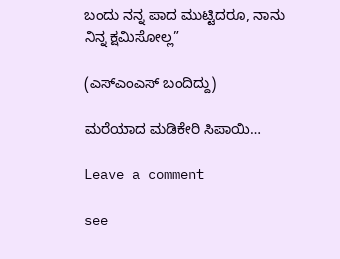ಬಂದು ನನ್ನ ಪಾದ ಮುಟ್ಟಿದರೂ, ನಾನು ನಿನ್ನ ಕ್ಷಮಿಸೋಲ್ಲ”

(ಎಸ್ಎಂಎಸ್ ಬಂದಿದ್ದು)

ಮರೆಯಾದ ಮಡಿಕೇರಿ ಸಿಪಾಯಿ…

Leave a comment

see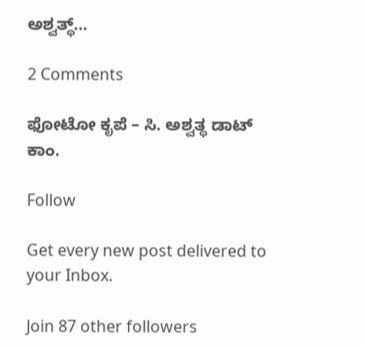ಅಶ್ವತ್ಥ್…

2 Comments

ಫೋಟೋ ಕೃಪೆ – ಸಿ. ಅಶ್ವತ್ಥ ಡಾಟ್ ಕಾಂ.

Follow

Get every new post delivered to your Inbox.

Join 87 other followers